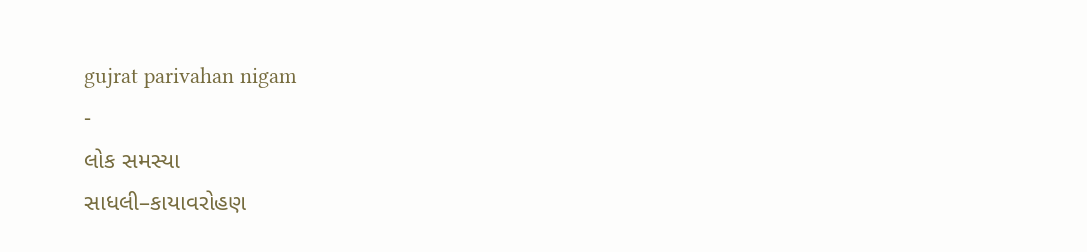gujrat parivahan nigam
-
લોક સમસ્યા
સાધલી–કાયાવરોહણ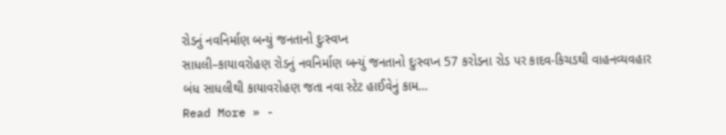રોડનું નવનિર્માણ બન્યું જનતાનો દુઃસ્વપ્ન
સાધલી–કાયાવરોહણ રોડનું નવનિર્માણ બન્યું જનતાનો દુઃસ્વપ્ન 57 કરોડના રોડ પર કાદવ-કિચડથી વાહનવ્યવહાર બંધ સાધલીથી કાયાવરોહણ જતા નવા સ્ટેટ હાઈવેનું કામ…
Read More » -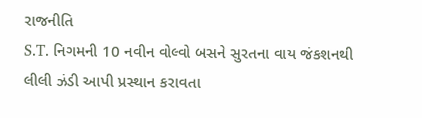રાજનીતિ
S.T. નિગમની 10 નવીન વોલ્વો બસને સુરતના વાય જંકશનથી લીલી ઝંડી આપી પ્રસ્થાન કરાવતા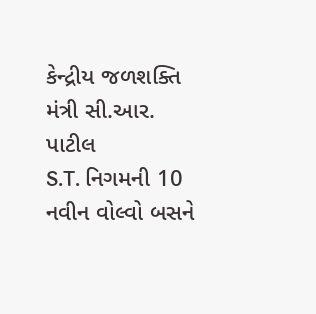કેન્દ્રીય જળશક્તિ મંત્રી સી.આર. પાટીલ
S.T. નિગમની 10 નવીન વોલ્વો બસને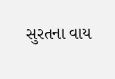સુરતના વાય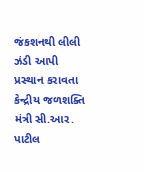જંકશનથી લીલી ઝંડી આપી પ્રસ્થાન કરાવતા કેન્દ્રીય જળશક્તિ મંત્રી સી.આર. પાટીલ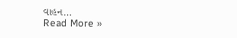વાહન…
Read More »